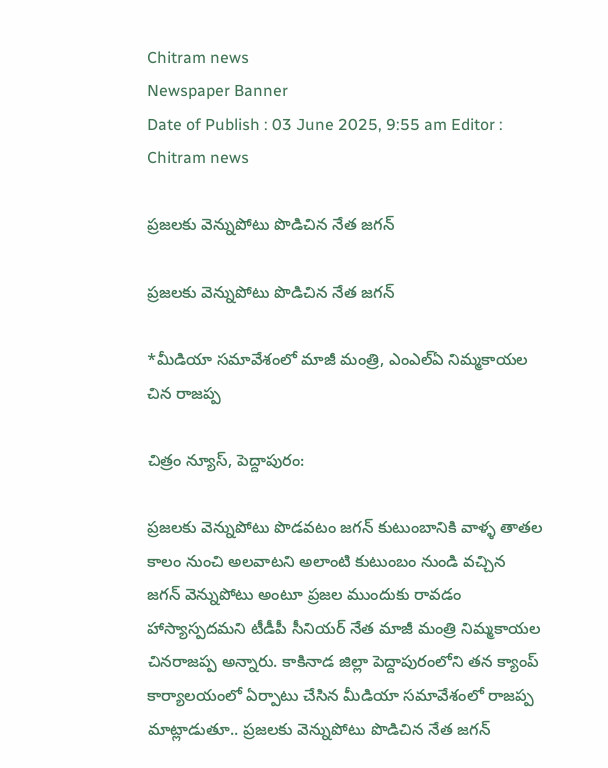Chitram news
Newspaper Banner
Date of Publish : 03 June 2025, 9:55 am Editor : Chitram news

ప్రజలకు వెన్నుపోటు పొడిచిన నేత జగన్

ప్రజలకు వెన్నుపోటు పొడిచిన నేత జగన్

*మీడియా సమావేశంలో మాజీ మంత్రి, ఎంఎల్ఏ నిమ్మకాయల చిన రాజప్ప

చిత్రం న్యూస్, పెద్దాపురం:

ప్రజలకు వెన్నుపోటు పొడవటం జగన్ కుటుంబానికి వాళ్ళ తాతల కాలం నుంచి అలవాటని అలాంటి కుటుంబం నుండి వచ్చిన జగన్ వెన్నుపోటు అంటూ ప్రజల ముందుకు రావడం హాస్యాస్పదమని టీడీపీ సీనియర్ నేత మాజీ మంత్రి నిమ్మకాయల చినరాజప్ప అన్నారు. కాకినాడ జిల్లా పెద్దాపురంలోని తన క్యాంప్ కార్యాలయంలో ఏర్పాటు చేసిన మీడియా సమావేశంలో రాజప్ప మాట్లాడుతూ.. ప్రజలకు వెన్నుపోటు పొడిచిన నేత జగన్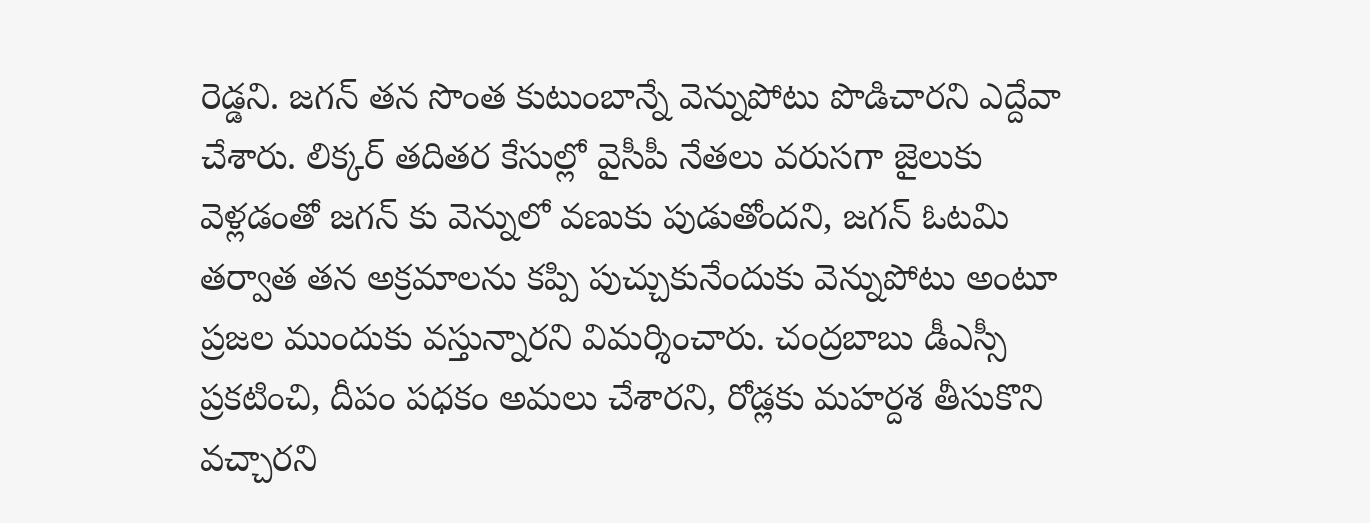రెడ్డని. జగన్ తన సొంత కుటుంబాన్నే వెన్నుపోటు పొడిచారని ఎద్దేవా చేశారు. లిక్కర్ తదితర కేసుల్లో వైసీపీ నేతలు వరుసగా జైలుకు వెళ్లడంతో జగన్ కు వెన్నులో వణుకు పుడుతోందని, జగన్ ఓటమి తర్వాత తన అక్రమాలను కప్పి పుచ్చుకునేందుకు వెన్నుపోటు అంటూ ప్రజల ముందుకు వస్తున్నారని విమర్శించారు. చంద్రబాబు డీఎస్సీ ప్రకటించి, దీపం పధకం అమలు చేశారని, రోడ్లకు మహర్దశ తీసుకొని వచ్చారని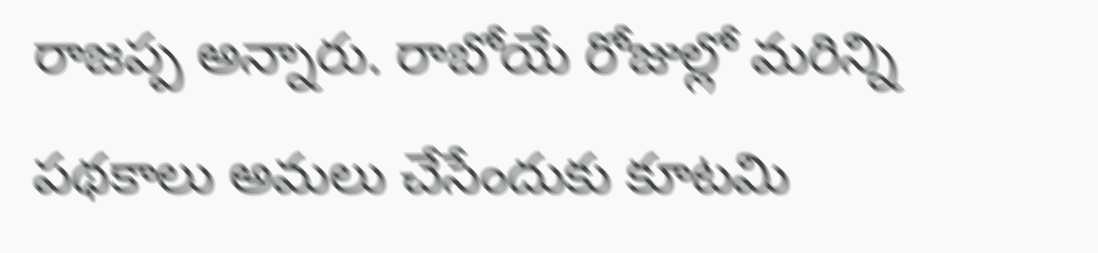రాజప్ప అన్నారు. రాబోయే రోజుల్లో మరిన్ని పథకాలు అమలు చేసేందుకు కూటమి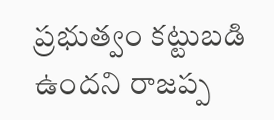ప్రభుత్వం కట్టుబడి ఉందని రాజప్ప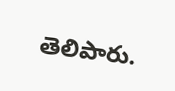తెలిపారు.